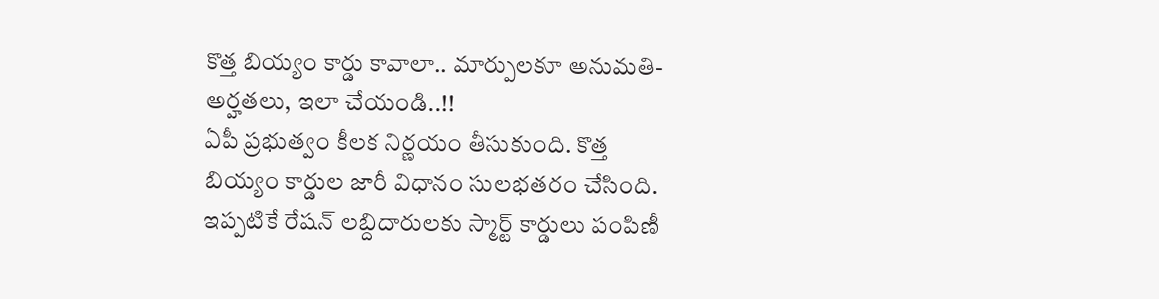కొత్త బియ్యం కార్డు కావాలా.. మార్పులకూ అనుమతి- అర్హతలు, ఇలా చేయండి..!!
ఏపీ ప్రభుత్వం కీలక నిర్ణయం తీసుకుంది. కొత్త బియ్యం కార్డుల జారీ విధానం సులభతరం చేసింది. ఇప్పటికే రేషన్ లబ్దిదారులకు స్మార్ట్ కార్డులు పంపిణీ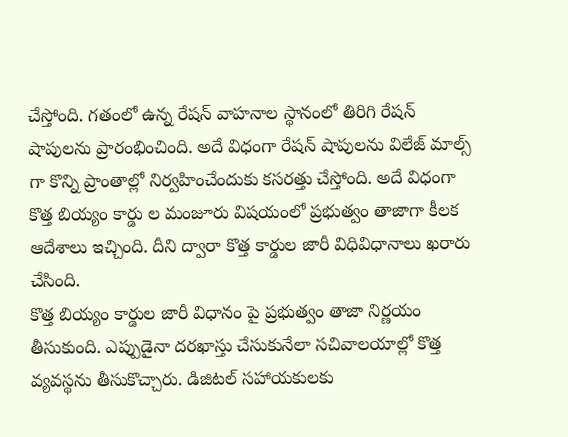చేస్తోంది. గతంలో ఉన్న రేషన్ వాహనాల స్థానంలో తిరిగి రేషన్ షాపులను ప్రారంభించింది. అదే విధంగా రేషన్ షాపులను విలేజ్ మాల్స్ గా కొన్ని ప్రాంతాల్లో నిర్వహించేందుకు కసరత్తు చేస్తోంది. అదే విధంగా కొత్త బియ్యం కార్డు ల మంజూరు విషయంలో ప్రభుత్వం తాజాగా కీలక ఆదేశాలు ఇచ్చింది. దీని ద్వారా కొత్త కార్డుల జారీ విధివిధానాలు ఖరారు చేసింది.
కొత్త బియ్యం కార్డుల జారీ విధానం పై ప్రభుత్వం తాజా నిర్ణయం తీసుకుంది. ఎప్పుడైనా దరఖాస్తు చేసుకునేలా సచివాలయాల్లో కొత్త వ్యవస్థను తీసుకొచ్చారు. డిజిటల్ సహాయకులకు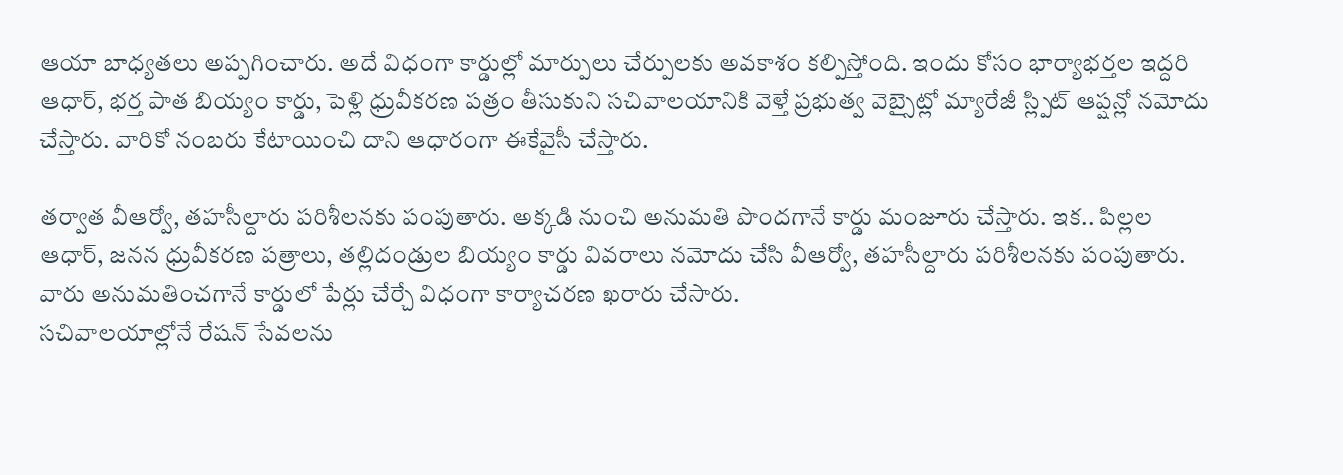ఆయా బాధ్యతలు అప్పగించారు. అదే విధంగా కార్డుల్లో మార్పులు చేర్పులకు అవకాశం కల్పిస్తోంది. ఇందు కోసం భార్యాభర్తల ఇద్దరి ఆధార్, భర్త పాత బియ్యం కార్డు, పెళ్లి ధ్రువీకరణ పత్రం తీసుకుని సచివాలయానికి వెళ్తే ప్రభుత్వ వెబ్సైట్లో మ్యారేజీ స్ల్పిట్ ఆప్షన్లో నమోదు చేస్తారు. వారికో నంబరు కేటాయించి దాని ఆధారంగా ఈకేవైసీ చేస్తారు.

తర్వాత వీఆర్వో, తహసీల్దారు పరిశీలనకు పంపుతారు. అక్కడి నుంచి అనుమతి పొందగానే కార్డు మంజూరు చేస్తారు. ఇక.. పిల్లల ఆధార్, జనన ధ్రువీకరణ పత్రాలు, తల్లిదండ్రుల బియ్యం కార్డు వివరాలు నమోదు చేసి వీఆర్వో, తహసీల్దారు పరిశీలనకు పంపుతారు. వారు అనుమతించగానే కార్డులో పేర్లు చేర్చే విధంగా కార్యాచరణ ఖరారు చేసారు.
సచివాలయాల్లోనే రేషన్ సేవలను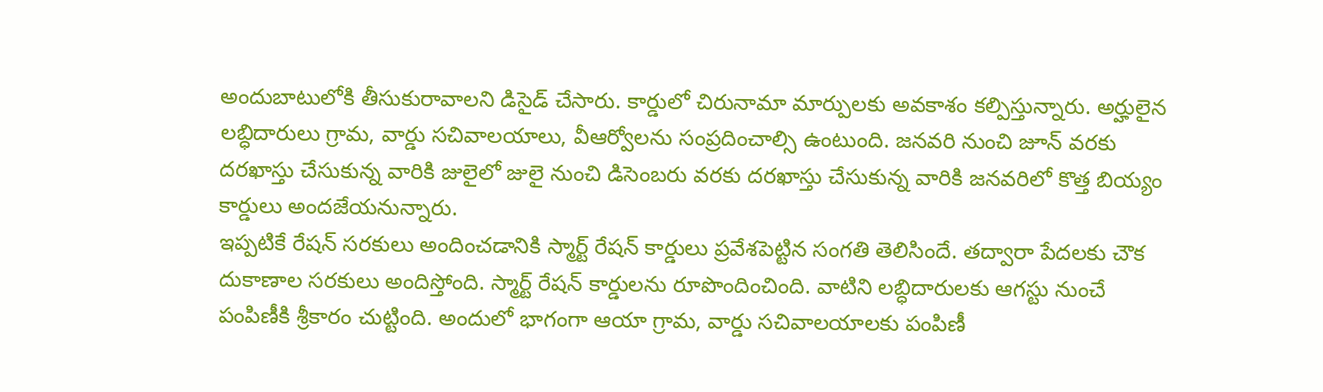అందుబాటులోకి తీసుకురావాలని డిసైడ్ చేసారు. కార్డులో చిరునామా మార్పులకు అవకాశం కల్పిస్తున్నారు. అర్హులైన లబ్ధిదారులు గ్రామ, వార్డు సచివాలయాలు, వీఆర్వోలను సంప్రదించాల్సి ఉంటుంది. జనవరి నుంచి జూన్ వరకు దరఖాస్తు చేసుకున్న వారికి జులైలో జులై నుంచి డిసెంబరు వరకు దరఖాస్తు చేసుకున్న వారికి జనవరిలో కొత్త బియ్యం కార్డులు అందజేయనున్నారు.
ఇప్పటికే రేషన్ సరకులు అందించడానికి స్మార్ట్ రేషన్ కార్డులు ప్రవేశపెట్టిన సంగతి తెలిసిందే. తద్వారా పేదలకు చౌక దుకాణాల సరకులు అందిస్తోంది. స్మార్ట్ రేషన్ కార్డులను రూపొందించింది. వాటిని లబ్ధిదారులకు ఆగస్టు నుంచే పంపిణీకి శ్రీకారం చుట్టింది. అందులో భాగంగా ఆయా గ్రామ, వార్డు సచివాలయాలకు పంపిణీ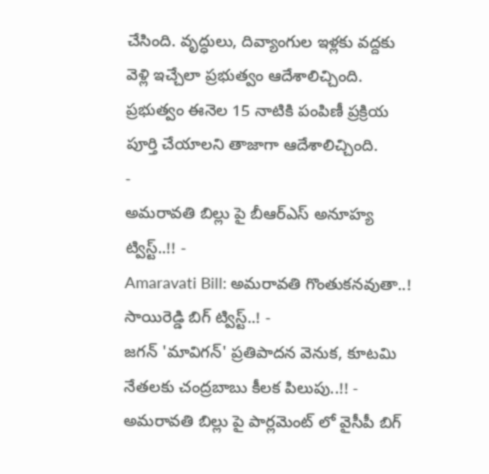చేసింది. వృద్ధులు, దివ్యాంగుల ఇళ్లకు వద్దకు వెళ్లి ఇచ్చేలా ప్రభుత్వం ఆదేశాలిచ్చింది. ప్రభుత్వం ఈనెల 15 నాటికి పంపిణీ ప్రక్రియ పూర్తి చేయాలని తాజాగా ఆదేశాలిచ్చింది.
-
అమరావతి బిల్లు పై బీఆర్ఎస్ అనూహ్య ట్విస్ట్..!! -
Amaravati Bill: అమరావతి గొంతుకనవుతా..! సాయిరెడ్డి బిగ్ ట్విస్ట్..! -
జగన్ 'మావిగన్' ప్రతిపాదన వెనుక, కూటమి నేతలకు చంద్రబాబు కీలక పిలుపు..!! -
అమరావతి బిల్లు పై పార్లమెంట్ లో వైసీపీ బిగ్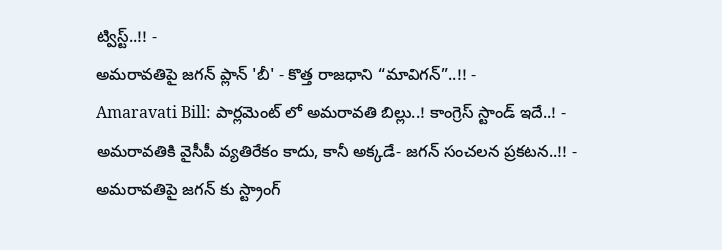ట్విస్ట్..!! -
అమరావతిపై జగన్ ప్లాన్ 'బీ' - కొత్త రాజధాని “మావిగన్”..!! -
Amaravati Bill: పార్లమెంట్ లో అమరావతి బిల్లు..! కాంగ్రెస్ స్టాండ్ ఇదే..! -
అమరావతికి వైసీపీ వ్యతిరేకం కాదు, కానీ అక్కడే- జగన్ సంచలన ప్రకటన..!! -
అమరావతిపై జగన్ కు స్ట్రాంగ్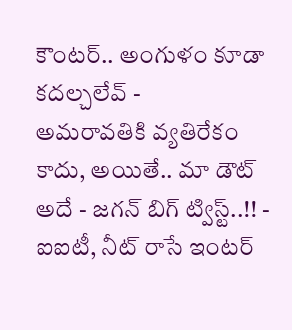కౌంటర్.. అంగుళం కూడా కదల్చలేవ్ -
అమరావతికి వ్యతిరేకం కాదు, అయితే.. మా డౌట్ అదే - జగన్ బిగ్ ట్విస్ట్..!! -
ఐఐటీ, నీట్ రాసే ఇంటర్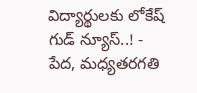విద్యార్థులకు లోకేష్ గుడ్ న్యూస్..! -
పేద, మధ్యతరగతి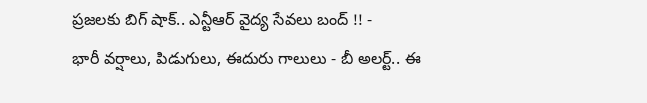ప్రజలకు బిగ్ షాక్.. ఎన్టీఆర్ వైద్య సేవలు బంద్ !! -
భారీ వర్షాలు, పిడుగులు, ఈదురు గాలులు - బీ అలర్ట్.. ఈ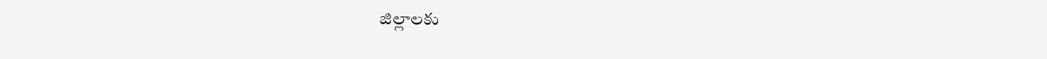జిల్లాలకు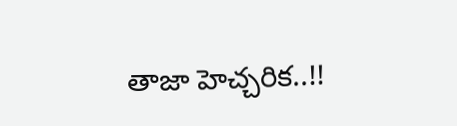తాజా హెచ్చరిక..!!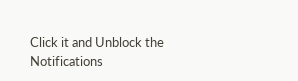Click it and Unblock the Notifications